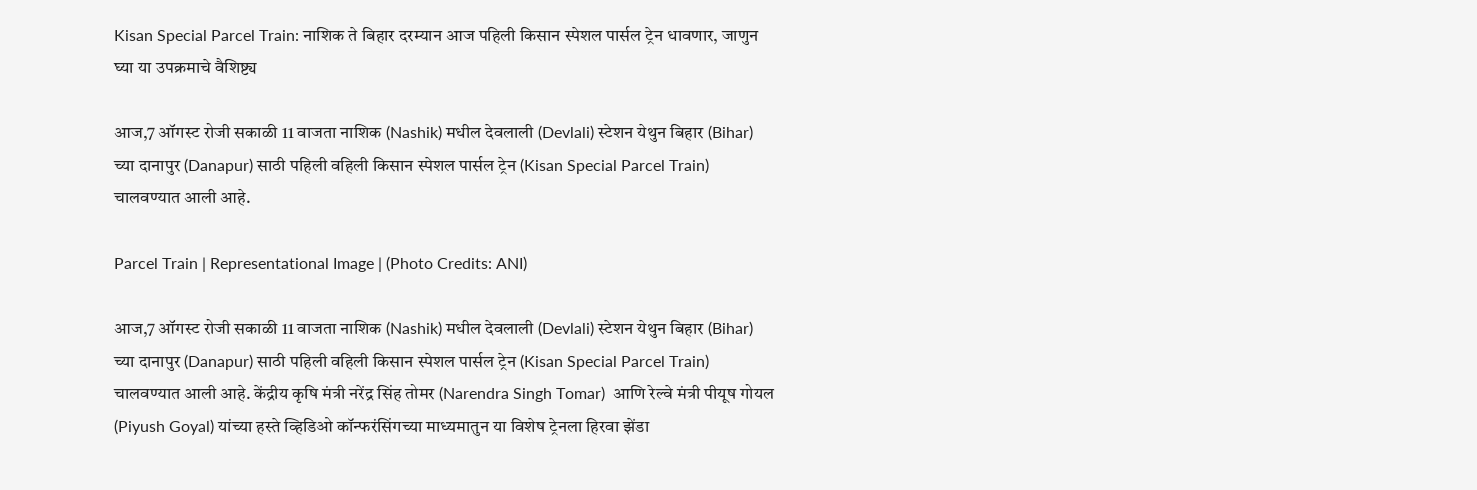Kisan Special Parcel Train: नाशिक ते बिहार दरम्यान आज पहिली किसान स्पेशल पार्सल ट्रेन धावणार, जाणुन घ्या या उपक्रमाचे वैशिष्ट्य

आज,7 ऑगस्ट रोजी सकाळी 11 वाजता नाशिक (Nashik) मधील देवलाली (Devlali) स्टेशन येथुन बिहार (Bihar) च्या दानापुर (Danapur) साठी पहिली वहिली किसान स्पेशल पार्सल ट्रेन (Kisan Special Parcel Train) चालवण्यात आली आहे.

Parcel Train | Representational Image | (Photo Credits: ANI)

आज,7 ऑगस्ट रोजी सकाळी 11 वाजता नाशिक (Nashik) मधील देवलाली (Devlali) स्टेशन येथुन बिहार (Bihar) च्या दानापुर (Danapur) साठी पहिली वहिली किसान स्पेशल पार्सल ट्रेन (Kisan Special Parcel Train) चालवण्यात आली आहे. केंद्रीय कृषि मंत्री नरेंद्र सिंह तोमर (Narendra Singh Tomar)  आणि रेल्वे मंत्री पीयूष गोयल (Piyush Goyal) यांच्या हस्ते व्हिडिओ कॉन्फरंसिंगच्या माध्यमातुन या विशेष ट्रेनला हिरवा झेंडा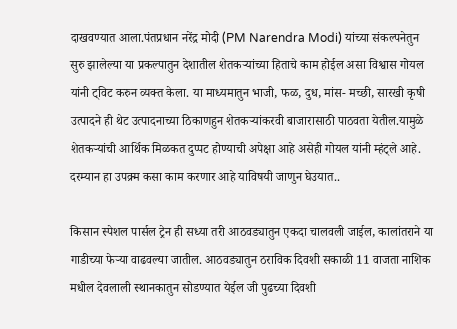दाखवण्यात आला.पंतप्रधान नरेंद्र मोदी (PM Narendra Modi) यांच्या संकल्पनेतुन सुरु झालेल्या या प्रकल्पातुन देशातील शेतकर्‍यांच्या हिताचे काम होईल असा विश्वास गोयल यांनी ट्विट करुन व्यक्त केला. या माध्यमातुन भाजी, फळ, दुध, मांस- मच्छी, सारखी कृषी उत्पादने ही थेट उत्पादनाच्या ठिकाणहुन शेतकर्‍यांकरवी बाजारासाठी पाठवता येतील.यामुळे शेतकर्‍यांची आर्थिक मिळकत दुप्पट होण्याची अपेक्षा आहे असेही गोयल यांनी म्हंट्ले आहे. दरम्यान हा उपक्र्म कसा काम करणार आहे याविषयी जाणुन घेउयात..

किसान स्पेशल पार्सल ट्रेन ही सध्या तरी आठवड्यातुन एकदा चालवली जाईल, कालांतराने या गाडीच्या फेर्‍या वाढवल्या जातील. आठवड्यातुन ठराविक दिवशी सकाळी 11 वाजता नाशिक मधील देवलाली स्थानकातुन सोडण्यात येईल जी पुढच्या दिवशी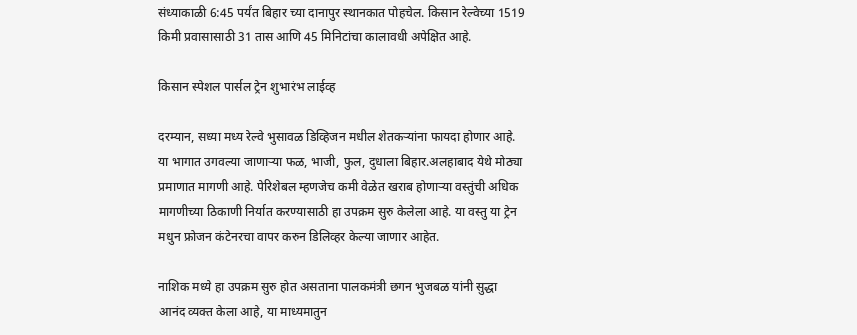संध्याकाळी 6:45 पर्यंत बिहार च्या दानापुर स्थानकात पोहचेल. किसान रेल्वेच्या 1519 किमी प्रवासासाठी 31 तास आणि 45 मिनिटांचा कालावधी अपेक्षित आहे.

किसान स्पेशल पार्सल ट्रेन शुभारंभ लाईव्ह

दरम्यान, सध्या मध्य रेल्वे भुसावळ डिव्हिजन मधील शेतकर्‍यांना फायदा होणार आहे. या भागात उगवल्या जाणार्‍या फळ, भाजी, फुल, दुधाला बिहार.अलहाबाद येथे मोठ्या प्रमाणात मागणी आहे. पेरिशेबल म्हणजेच कमी वेळेत खराब होणार्‍या वस्तुंची अधिक मागणीच्या ठिकाणी निर्यात करण्यासाठी हा उपक्रम सुरु केलेला आहे. या वस्तु या ट्रेन मधुन फ्रोजन कंटेनरचा वापर करुन डिलिव्हर केल्या जाणार आहेत.

नाशिक मध्ये हा उपक्रम सुरु होत असताना पालकमंत्री छगन भुजबळ यांनी सुद्धा आनंद व्यक्त केला आहे, या माध्यमातुन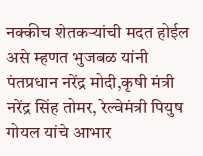नक्कीच शेतकर्‍यांची मदत होईल असे म्हणत भुजबळ यांनी पंतप्रधान नरेंद्र मोदी,कृषी मंत्री नरेंद्र सिंह तोमर, रेल्वेमंत्री पियुष गोयल यांचे आभार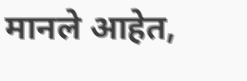मानले आहेत,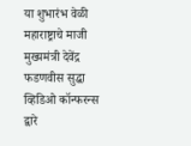या शुभारंभ वेळी महाराष्ट्राचे माजी मुख्यमंत्री देवेंद्र फडणवीस सुद्धा व्हिडिओ कॉन्फरन्स द्वारे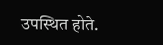उपस्थित होते.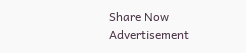Share Now
Advertisement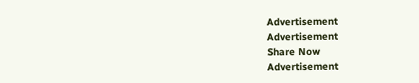Advertisement
Advertisement
Share Now
Advertisement